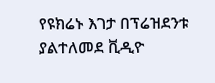የዩክሬኑ እገታ በፕሬዝደንቱ ያልተለመደ ቪዲዮ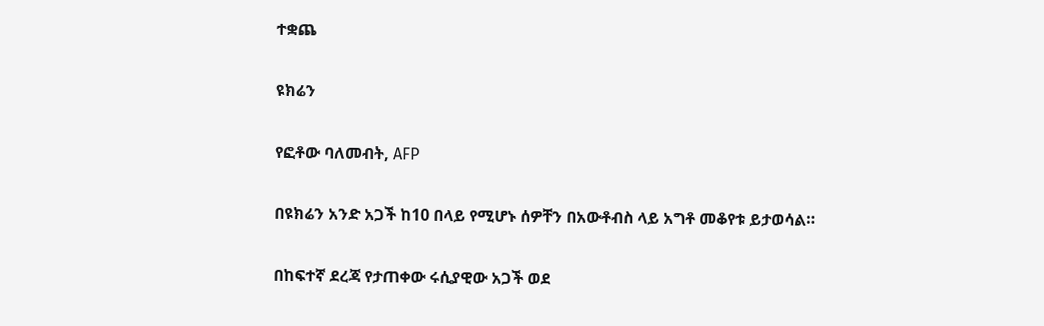ተቋጨ

ዩክሬን

የፎቶው ባለመብት, AFP

በዩክሬን አንድ አጋች ከ10 በላይ የሚሆኑ ሰዎቸን በአውቶብስ ላይ አግቶ መቆየቱ ይታወሳል።

በከፍተኛ ደረጃ የታጠቀው ሩሲያዊው አጋች ወደ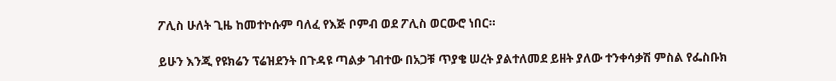ፖሊስ ሁለት ጊዜ ከመተኮሱም ባለፈ የእጅ ቦምብ ወደ ፖሊስ ወርውሮ ነበር።

ይሁን እንጂ የዩክሬን ፕሬዝደንት በጉዳዩ ጣልቃ ገብተው በአጋቹ ጥያቄ ሠረት ያልተለመደ ይዘት ያለው ተንቀሳቃሽ ምስል የፌስቡክ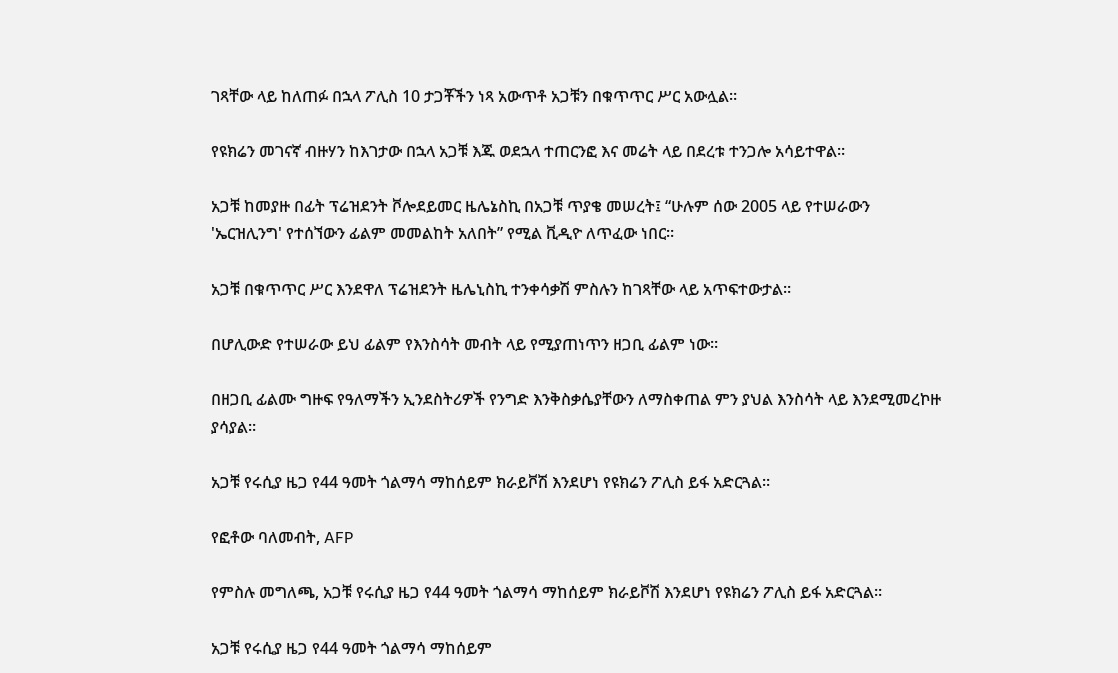ገጻቸው ላይ ከለጠፉ በኋላ ፖሊስ 10 ታጋቾችን ነጻ አውጥቶ አጋቹን በቁጥጥር ሥር አውሏል።

የዩክሬን መገናኛ ብዙሃን ከእገታው በኋላ አጋቹ እጁ ወደኋላ ተጠርንፎ እና መሬት ላይ በደረቱ ተንጋሎ አሳይተዋል።

አጋቹ ከመያዙ በፊት ፕሬዝደንት ቮሎደይመር ዜሌኔስኪ በአጋቹ ጥያቄ መሠረት፤ “ሁሉም ሰው 2005 ላይ የተሠራውን 'ኤርዝሊንግ' የተሰኘውን ፊልም መመልከት አለበት” የሚል ቪዲዮ ለጥፈው ነበር።

አጋቹ በቁጥጥር ሥር እንደዋለ ፕሬዝደንት ዜሌኒስኪ ተንቀሳቃሽ ምስሉን ከገጻቸው ላይ አጥፍተውታል።

በሆሊውድ የተሠራው ይህ ፊልም የእንስሳት መብት ላይ የሚያጠነጥን ዘጋቢ ፊልም ነው።

በዘጋቢ ፊልሙ ግዙፍ የዓለማችን ኢንደስትሪዎች የንግድ እንቅስቃሴያቸውን ለማስቀጠል ምን ያህል እንስሳት ላይ እንደሚመረኮዙ ያሳያል።

አጋቹ የሩሲያ ዜጋ የ44 ዓመት ጎልማሳ ማከሰይም ክራይቮሽ እንደሆነ የዩክሬን ፖሊስ ይፋ አድርጓል።

የፎቶው ባለመብት, AFP

የምስሉ መግለጫ, አጋቹ የሩሲያ ዜጋ የ44 ዓመት ጎልማሳ ማከሰይም ክራይቮሽ እንደሆነ የዩክሬን ፖሊስ ይፋ አድርጓል።

አጋቹ የሩሲያ ዜጋ የ44 ዓመት ጎልማሳ ማከሰይም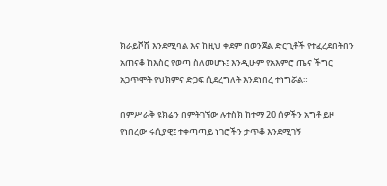ክራይቮሽ እንደሚባል እና ከዚህ ቀደም በወንጀል ድርጊቶች የተፈረደበትበን አጠናቆ ከእስር የወጣ ስለመሆኑ፤ እንዲሁም የአእምሮ ጤና ችግር አጋጥሞት የህክምና ድጋፍ ሲደረግለት እንደነበረ ተነግሯል።

በምሥራቅ ዩክሬን በምትገኘው ሉተስክ ከተማ 20 ሰዎችን አግቶ ይዞ የነበረው ሩሲያዊ፤ ተቀጣጣይ ነገሮችን ታጥቆ እንደሚገኝ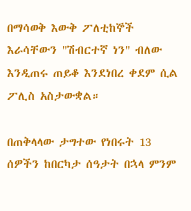በማሳወቅ እውቅ ፖለቲከኞች እራሳቸውን "ሽብርተኛ ነን" ብለው እንዲጠሩ ጠይቆ እንደነበረ ቀደም ሲል ፖሊስ አስታውቋል።

በጠቅላላው ታግተው የነበሩት 13 ሰዎችን ከበርካታ ሰዓታት በኋላ ምንም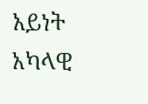አይነት አካላዊ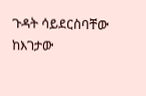ጉዳት ሳይደርስባቸው ከእገታው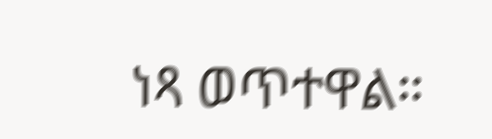ነጻ ወጥተዋል።